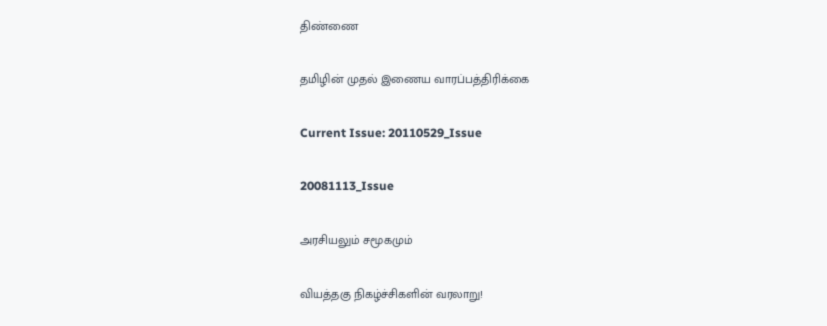திண்ணை

தமிழின் முதல் இணைய வாரப்பத்திரிக்கை

Current Issue: 20110529_Issue

20081113_Issue

அரசியலும் சமூகமும்

வியத்தகு நிகழ்ச்சிகளின் வரலாறு!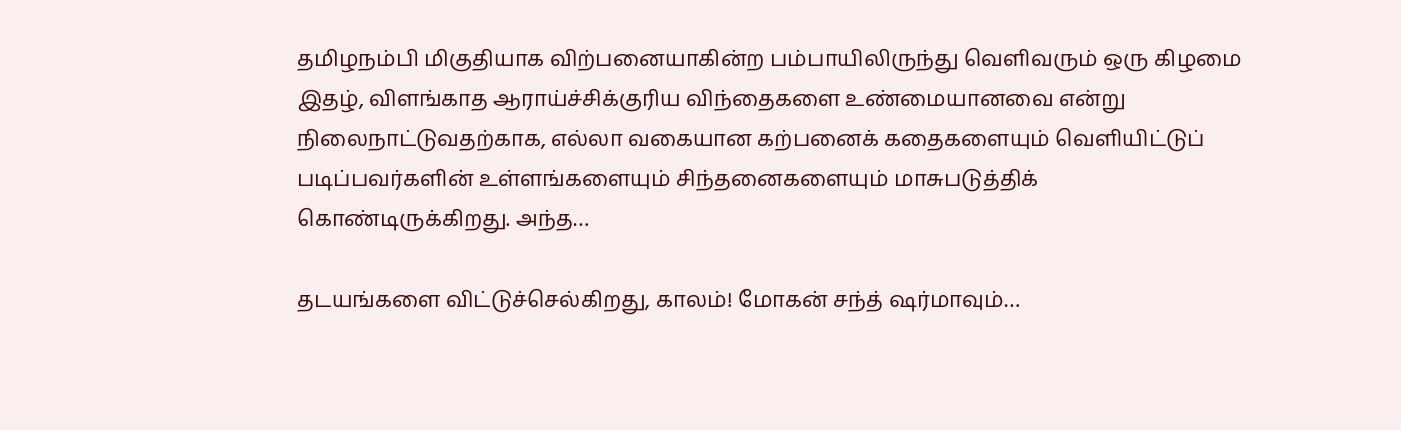தமிழநம்பி மிகுதியாக விற்பனையாகின்ற பம்பாயிலிருந்து வெளிவரும் ஒரு கிழமை இதழ், விளங்காத ஆராய்ச்சிக்குரிய விந்தைகளை உண்மையானவை என்று நிலைநாட்டுவதற்காக, எல்லா வகையான கற்பனைக் கதைகளையும் வெளியிட்டுப் படிப்பவர்களின் உள்ளங்களையும் சிந்தனைகளையும் மாசுபடுத்திக் கொண்டிருக்கிறது. அந்த…

தடயங்களை விட்டுச்செல்கிறது, காலம்! மோகன் சந்த் ஷர்மாவும்…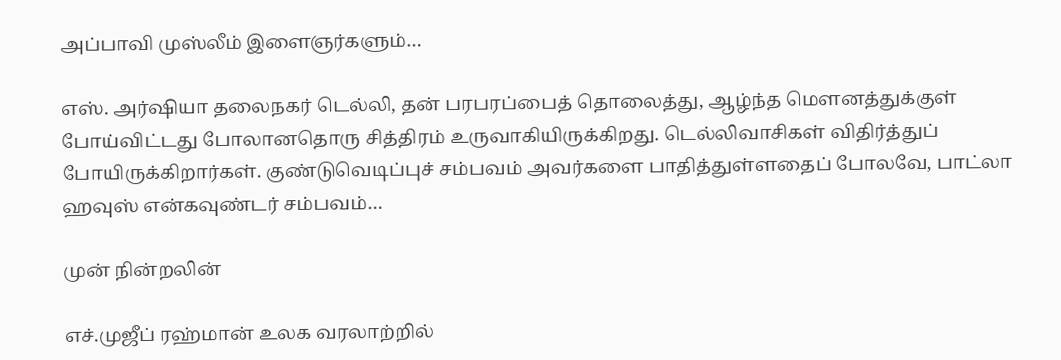அப்பாவி முஸ்லீம் இளைஞர்களும்…

எஸ். அர்ஷியா தலைநகர் டெல்லி, தன் பரபரப்பைத் தொலைத்து, ஆழ்ந்த மெளனத்துக்குள் போய்விட்டது போலானதொரு சித்திரம் உருவாகியிருக்கிறது. டெல்லிவாசிகள் விதிர்த்துப் போயிருக்கிறார்கள். குண்டுவெடிப்புச் சம்பவம் அவர்களை பாதித்துள்ளதைப் போலவே, பாட்லா ஹவுஸ் என்கவுண்டர் சம்பவம்…

முன் நின்றலின்

எச்.முஜீப் ரஹ்மான் உலக வரலாற்றில்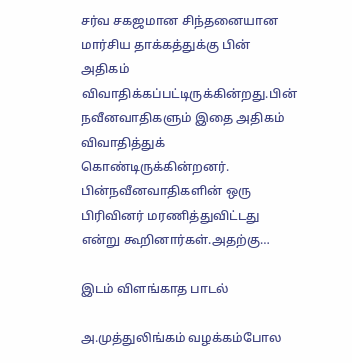சர்வ சகஜமான சிந்தனையான மார்சிய தாக்கத்துக்கு பின் அதிகம் விவாதிக்கப்பட்டிருக்கின்றது.பின் நவீனவாதிகளும் இதை அதிகம் விவாதித்துக் கொண்டிருக்கின்றனர். பின்நவீனவாதிகளின் ஒரு பிரிவினர் மரணித்துவிட்டது என்று கூறினார்கள்.அதற்கு…

இடம் விளங்காத பாடல்

அ.முத்துலிங்கம் வழக்கம்போல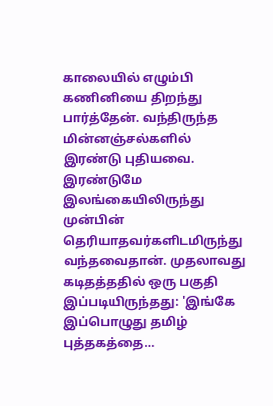காலையில் எழும்பி கணினியை திறந்து பார்த்தேன். வந்திருந்த மின்னஞ்சல்களில் இரண்டு புதியவை. இரண்டுமே இலங்கையிலிருந்து முன்பின் தெரியாதவர்களிடமிருந்து வந்தவைதான். முதலாவது கடிதத்ததில் ஒரு பகுதி இப்படியிருந்தது: 'இங்கே இப்பொழுது தமிழ் புத்தகத்தை…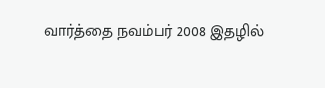வார்த்தை நவம்பர் 2008 இதழில்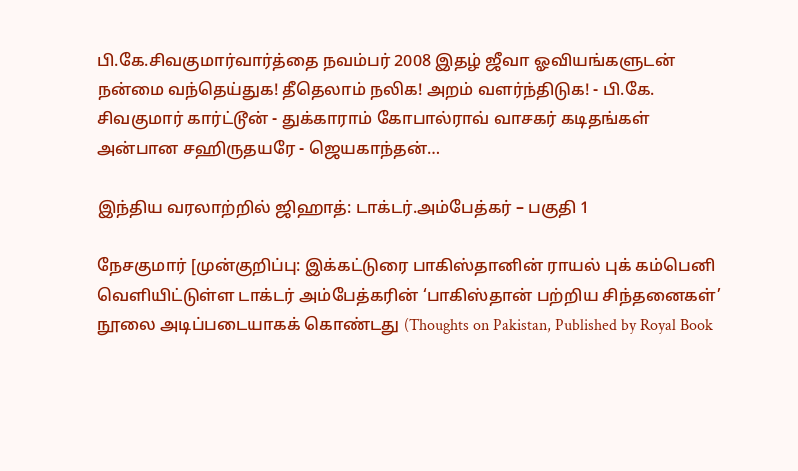பி.கே.சிவகுமார்வார்த்தை நவம்பர் 2008 இதழ் ஜீவா ஓவியங்களுடன் நன்மை வந்தெய்துக! தீதெலாம் நலிக! அறம் வளர்ந்திடுக! - பி.கே. சிவகுமார் கார்ட்டூன் - துக்காராம் கோபால்ராவ் வாசகர் கடிதங்கள் அன்பான சஹிருதயரே - ஜெயகாந்தன்…

இந்திய வரலாற்றில் ஜிஹாத்: டாக்டர்.அம்பேத்கர் – பகுதி 1

நேசகுமார் [முன்குறிப்பு: இக்கட்டுரை பாகிஸ்தானின் ராயல் புக் கம்பெனி வெளியிட்டுள்ள டாக்டர் அம்பேத்கரின் ‘பாகிஸ்தான் பற்றிய சிந்தனைகள்’ நூலை அடிப்படையாகக் கொண்டது (Thoughts on Pakistan, Published by Royal Book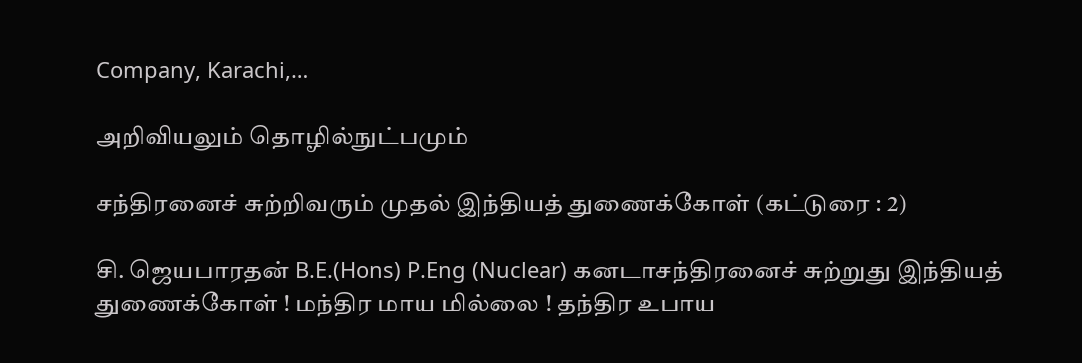Company, Karachi,…

அறிவியலும் தொழில்நுட்பமும்

சந்திரனைச் சுற்றிவரும் முதல் இந்தியத் துணைக்கோள் (கட்டுரை : 2)

சி. ஜெயபாரதன் B.E.(Hons) P.Eng (Nuclear) கனடாசந்திரனைச் சுற்றுது இந்தியத் துணைக்கோள் ! மந்திர மாய மில்லை ! தந்திர உபாய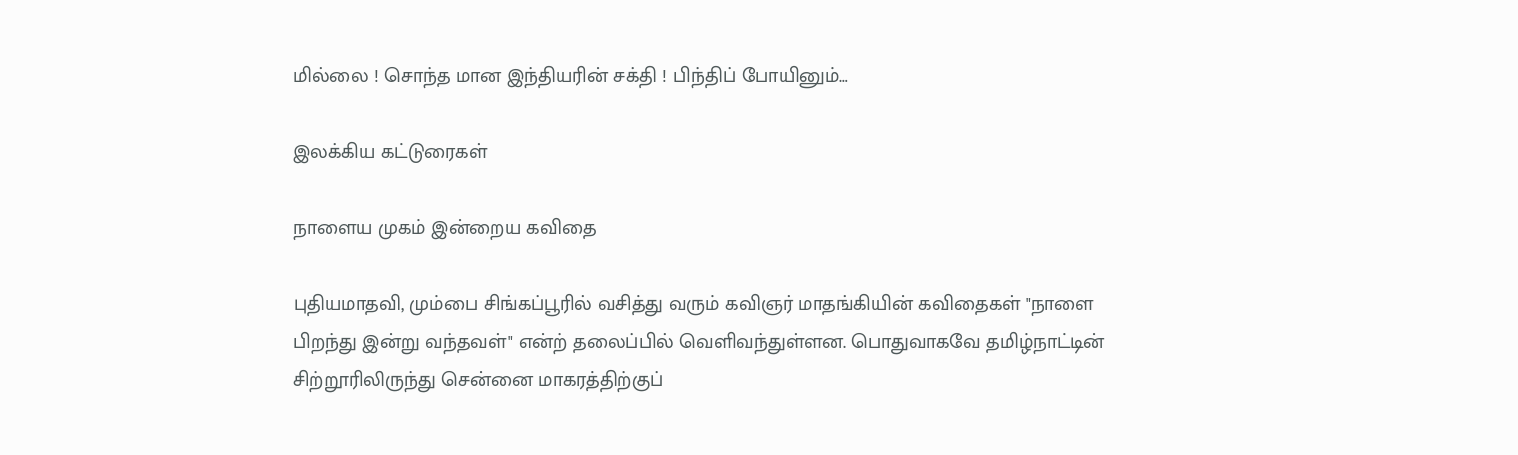மில்லை ! சொந்த மான இந்தியரின் சக்தி ! பிந்திப் போயினும்…

இலக்கிய கட்டுரைகள்

நாளைய முகம் இன்றைய கவிதை

புதியமாதவி, மும்பை சிங்கப்பூரில் வசித்து வரும் கவிஞர் மாதங்கியின் கவிதைகள் "நாளை பிறந்து இன்று வந்தவள்" என்ற் தலைப்பில் வெளிவந்துள்ளன. பொதுவாகவே தமிழ்நாட்டின் சிற்றூரிலிருந்து சென்னை மாகரத்திற்குப்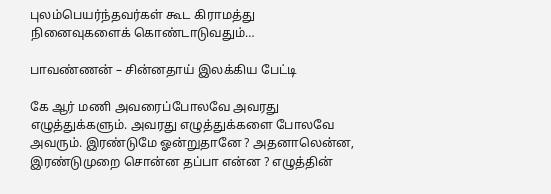புலம்பெயர்ந்தவர்கள் கூட கிராமத்து நினைவுகளைக் கொண்டாடுவதும்…

பாவண்ணன் – சின்னதாய் இலக்கிய பேட்டி

கே ஆர் மணி அவரைப்போலவே அவரது எழுத்துக்களும். அவரது எழுத்துக்களை போலவே அவரும். இரண்டுமே ஓன்றுதானே ? அதனாலென்ன, இரண்டுமுறை சொன்ன தப்பா என்ன ? எழுத்தின்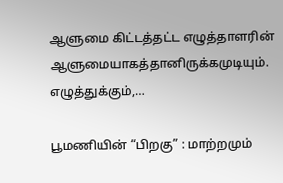ஆளுமை கிட்டத்தட்ட எழுத்தாளரின் ஆளுமையாகத்தானிருக்கமுடியும். எழுத்துக்கும்,…

பூமணியின் “பிறகு” : மாற்றமும்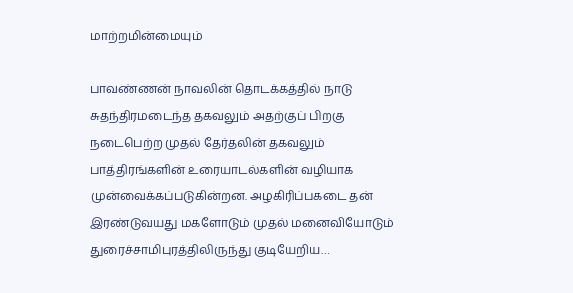மாற்றமின்மையும்

பாவண்ணன் நாவலின் தொடக்கத்தில் நாடு சுதந்திரமடைந்த தகவலும் அதற்குப் பிறகு நடைபெற்ற முதல் தேர்தலின் தகவலும் பாத்திரங்களின் உரையாடல்களின் வழியாக முன்வைக்கப்படுகின்றன. அழகிரிப்பகடை தன் இரண்டுவயது மகளோடும் முதல் மனைவியோடும் துரைச்சாமிபுரத்திலிருந்து குடியேறிய…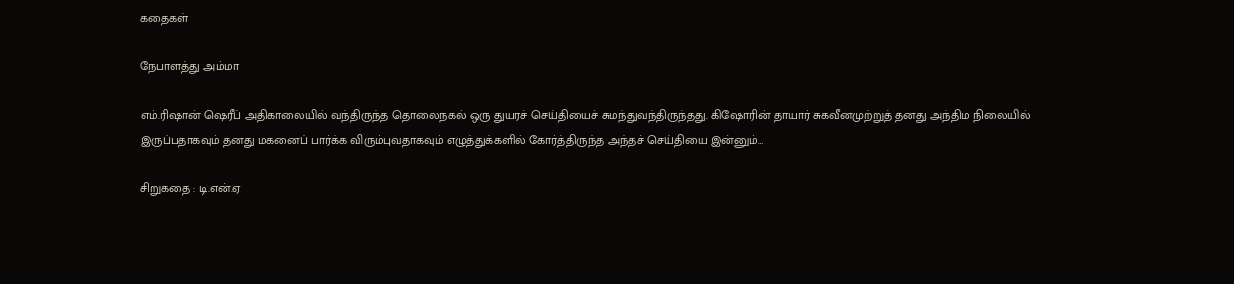கதைகள்

நேபாளத்து அம்மா

எம்.ரிஷான் ஷெரீப் அதிகாலையில் வந்திருந்த தொலைநகல் ஒரு துயரச் செய்தியைச் சுமந்துவந்திருந்தது. கிஷோரின் தாயார் சுகவீனமுற்றுத் தனது அந்திம நிலையில் இருப்பதாகவும் தனது மகனைப் பார்க்க விரும்புவதாகவும் எழுத்துக்களில் கோர்த்திருந்த அந்தச் செய்தியை இன்னும்…

சிறுகதை : டி.என்.ஏ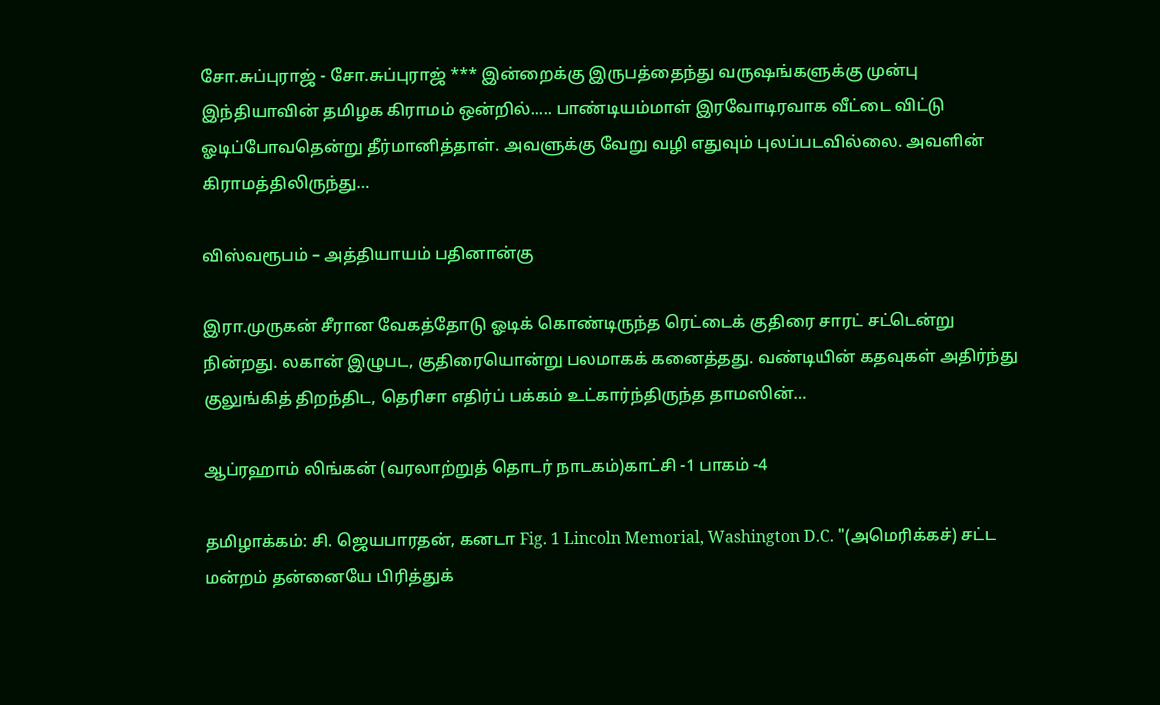சோ.சுப்புராஜ் - சோ.சுப்புராஜ் *** இன்றைக்கு இருபத்தைந்து வருஷங்களுக்கு முன்பு இந்தியாவின் தமிழக கிராமம் ஒன்றில்..... பாண்டியம்மாள் இரவோடிரவாக வீட்டை விட்டு ஓடிப்போவதென்று தீர்மானித்தாள். அவளுக்கு வேறு வழி எதுவும் புலப்படவில்லை. அவளின் கிராமத்திலிருந்து…

விஸ்வரூபம் – அத்தியாயம் பதினான்கு

இரா.முருகன் சீரான வேகத்தோடு ஓடிக் கொண்டிருந்த ரெட்டைக் குதிரை சாரட் சட்டென்று நின்றது. லகான் இழுபட, குதிரையொன்று பலமாகக் கனைத்தது. வண்டியின் கதவுகள் அதிர்ந்து குலுங்கித் திறந்திட, தெரிசா எதிர்ப் பக்கம் உட்கார்ந்திருந்த தாமஸின்…

ஆப்ரஹாம் லிங்கன் (வரலாற்றுத் தொடர் நாடகம்)காட்சி -1 பாகம் -4

தமிழாக்கம்: சி. ஜெயபாரதன், கனடா Fig. 1 Lincoln Memorial, Washington D.C. "(அமெரிக்கச்) சட்ட மன்றம் தன்னையே பிரித்துக்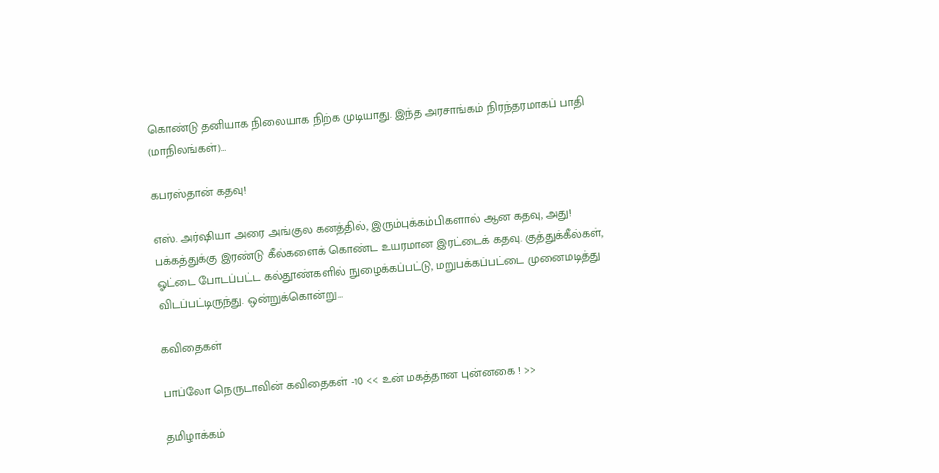கொண்டு தனியாக நிலையாக நிற்க முடியாது. இந்த அரசாங்கம் நிரந்தரமாகப் பாதி (மாநிலங்கள்)…

கபரஸ்தான் கதவு!

எஸ். அர்ஷியா அரை அங்குல கனத்தில், இரும்புக்கம்பிகளால் ஆன கதவு, அது! பக்கத்துக்கு இரண்டு கீல்களைக் கொண்ட உயரமான இரட்டைக் கதவு. குத்துக்கீல்கள், ஓட்டை போடப்பட்ட கல்தூண்களில் நுழைக்கப்பட்டு, மறுபக்கப்பட்டை முனைமடித்து விடப்பட்டிருந்து. ஒன்றுக்கொன்று…

கவிதைகள்

பாப்லோ நெருடாவின் கவிதைகள் -10 << உன் மகத்தான புன்னகை ! >>

தமிழாக்கம்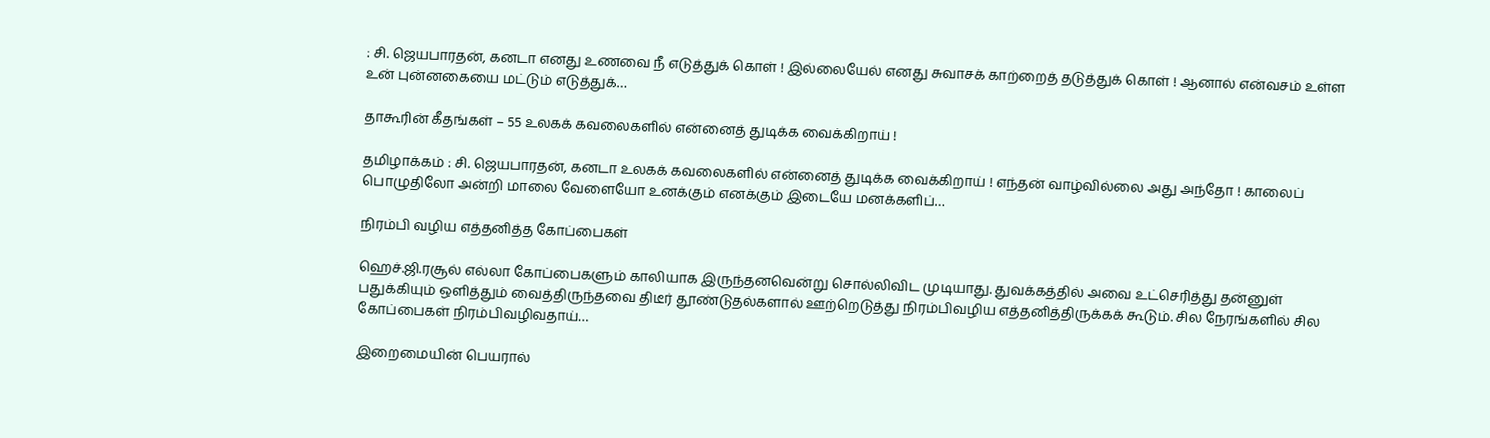: சி. ஜெயபாரதன், கனடா எனது உணவை நீ எடுத்துக் கொள் ! இல்லையேல் எனது சுவாசக் காற்றைத் தடுத்துக் கொள் ! ஆனால் என்வசம் உள்ள உன் புன்னகையை மட்டும் எடுத்துக்…

தாகூரின் கீதங்கள் – 55 உலகக் கவலைகளில் என்னைத் துடிக்க வைக்கிறாய் !

தமிழாக்கம் : சி. ஜெயபாரதன், கனடா உலகக் கவலைகளில் என்னைத் துடிக்க வைக்கிறாய் ! எந்தன் வாழ்வில்லை அது அந்தோ ! காலைப் பொழுதிலோ அன்றி மாலை வேளையோ உனக்கும் எனக்கும் இடையே மனக்களிப்…

நிரம்பி வழிய எத்தனித்த கோப்பைகள்

ஹெச்.ஜி.ரசூல் எல்லா கோப்பைகளும் காலியாக இருந்தனவென்று சொல்லிவிட முடியாது. துவக்கத்தில் அவை உட்செரித்து தன்னுள் பதுக்கியும் ஒளித்தும் வைத்திருந்தவை திடீர் தூண்டுதல்களால் ஊற்றெடுத்து நிரம்பிவழிய எத்தனித்திருக்கக் கூடும். சில நேரங்களில் சில கோப்பைகள் நிரம்பிவழிவதாய்…

இறைமையின் பெயரால்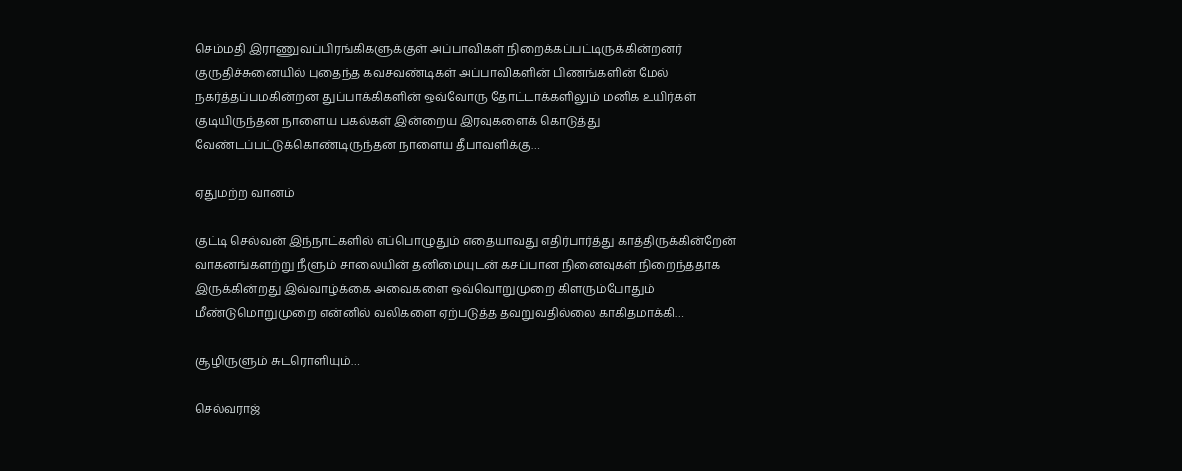செம்மதி இராணுவப்பிரங்கிகளுக்குள் அப்பாவிகள் நிறைக்கப்பட்டிருக்கின்றனர் குருதிச்சுனையில் புதைந்த கவசவண்டிகள் அப்பாவிகளின் பிணங்களின் மேல் நகர்த்தப்பமகின்றன துப்பாக்கிகளின் ஒவ்வோரு தோட்டாக்களிலும் மனிக உயிர்கள் குடியிருந்தன நாளைய பகல்கள் இன்றைய இரவுகளைக் கொடுத்து வேண்டப்பட்டுக்கொண்டிருந்தன நாளைய தீபாவளிக்கு…

ஏதுமற்ற வானம்

குட்டி செல்வன் இந்நாட்களில் எப்பொழுதும் எதையாவது எதிர்பார்த்து காத்திருக்கின்றேன் வாகனங்களற்று நீளும் சாலையின் தனிமையுட‌ன் கசப்பான நினைவுகள் நிறைந்ததாக இருக்கின்றது இவ்வாழ்க்கை அவைக‌ளை ஒவ்வொறுமுறை கிள‌ரும்போதும் மீண்டுமொறுமுறை என்னில் வ‌லிக‌ளை ஏற்ப‌டுத்த‌ த‌வ‌றுவ‌தில்லை காகிதமாக்கி…

சூழிருளும் சுடரொளியும்…

செல்வராஜ்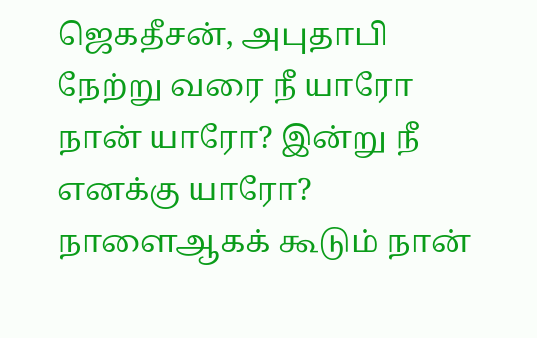ஜெகதீசன், அபுதாபி நேற்று வரை நீ யாரோ நான் யாரோ? இன்று நீ எனக்கு யாரோ? நாளைஆகக் கூடும் நான்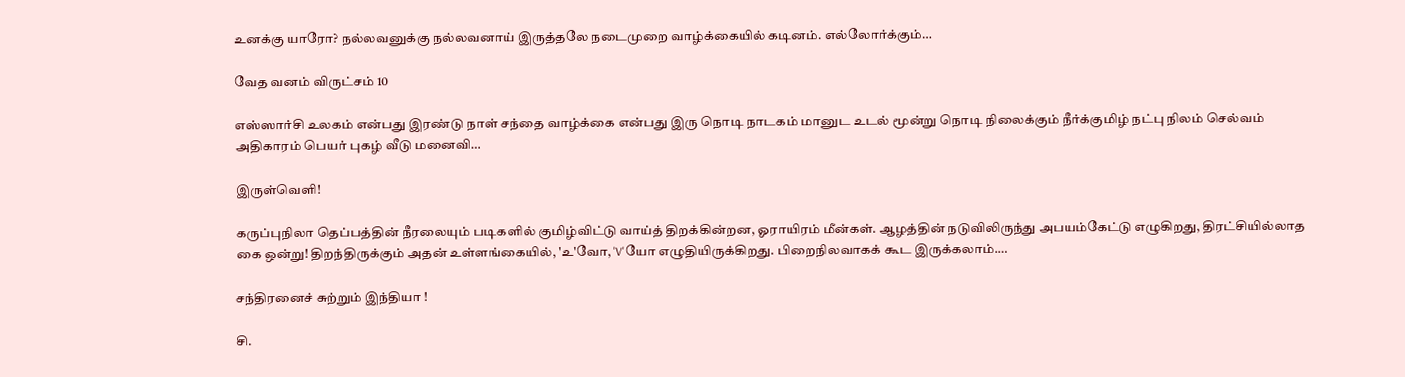உனக்கு யாரோ? நல்லவனுக்கு நல்லவனாய் இருத்தலே நடைமுறை வாழ்க்கையில் கடினம். எல்லோர்க்கும்…

வேத வனம் விருட்சம் 10

எஸ்ஸார்சி உலகம் என்பது இரண்டு நாள் சந்தை வாழ்க்கை என்பது இரு நொடி நாடகம் மானுட உடல் மூன்று நொடி நிலைக்கும் நீர்க்குமிழ் நட்பு நிலம் செல்வம் அதிகாரம் பெயர் புகழ் வீடு மனைவி…

இருள்வெளி!

கருப்புநிலா தெப்பத்தின் நீரலையும் படிகளில் குமிழ்விட்டு வாய்த் திறக்கின்றன, ஓராயிரம் மீன்கள். ஆழத்தின் நடுவிலிருந்து அபயம்கேட்டு எழுகிறது, திரட்சியில்லாத கை ஒன்று! திறந்திருக்கும் அதன் உள்ளங்கையில், 'உ'வோ, 'V'யோ எழுதியிருக்கிறது. பிறைநிலவாகக் கூட இருக்கலாம்.…

சந்திரனைச் சுற்றும் இந்தியா !

சி.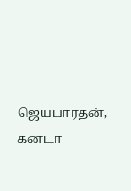ஜெயபாரதன், கனடா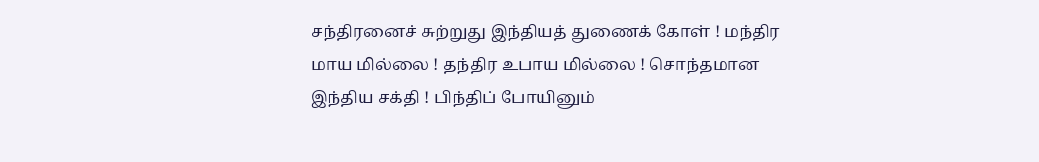சந்திரனைச் சுற்றுது இந்தியத் துணைக் கோள் ! மந்திர மாய மில்லை ! தந்திர உபாய மில்லை ! சொந்தமான இந்திய சக்தி ! பிந்திப் போயினும்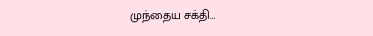முந்தைய சக்தி…